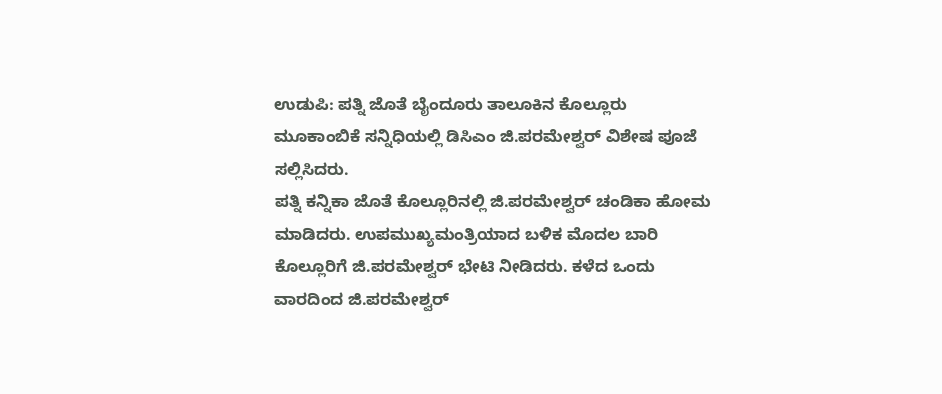ಉಡುಪಿ: ಪತ್ನಿ ಜೊತೆ ಬೈಂದೂರು ತಾಲೂಕಿನ ಕೊಲ್ಲೂರು ಮೂಕಾಂಬಿಕೆ ಸನ್ನಿಧಿಯಲ್ಲಿ ಡಿಸಿಎಂ ಜಿ.ಪರಮೇಶ್ವರ್ ವಿಶೇಷ ಪೂಜೆ ಸಲ್ಲಿಸಿದರು.
ಪತ್ನಿ ಕನ್ನಿಕಾ ಜೊತೆ ಕೊಲ್ಲೂರಿನಲ್ಲಿ ಜಿ.ಪರಮೇಶ್ವರ್ ಚಂಡಿಕಾ ಹೋಮ ಮಾಡಿದರು. ಉಪಮುಖ್ಯಮಂತ್ರಿಯಾದ ಬಳಿಕ ಮೊದಲ ಬಾರಿ ಕೊಲ್ಲೂರಿಗೆ ಜಿ.ಪರಮೇಶ್ವರ್ ಭೇಟಿ ನೀಡಿದರು. ಕಳೆದ ಒಂದು ವಾರದಿಂದ ಜಿ.ಪರಮೇಶ್ವರ್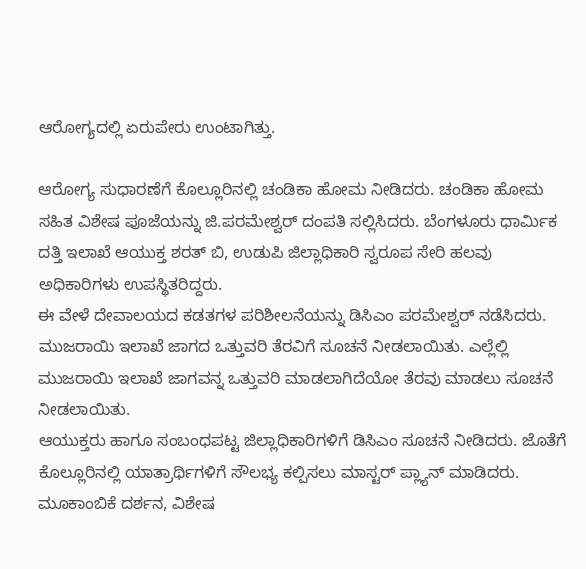ಆರೋಗ್ಯದಲ್ಲಿ ಏರುಪೇರು ಉಂಟಾಗಿತ್ತು.

ಆರೋಗ್ಯ ಸುಧಾರಣೆಗೆ ಕೊಲ್ಲೂರಿನಲ್ಲಿ ಚಂಡಿಕಾ ಹೋಮ ನೀಡಿದರು. ಚಂಡಿಕಾ ಹೋಮ ಸಹಿತ ವಿಶೇಷ ಪೂಜೆಯನ್ನು ಜಿ.ಪರಮೇಶ್ವರ್ ದಂಪತಿ ಸಲ್ಲಿಸಿದರು. ಬೆಂಗಳೂರು ಧಾರ್ಮಿಕ ದತ್ತಿ ಇಲಾಖೆ ಆಯುಕ್ತ ಶರತ್ ಬಿ, ಉಡುಪಿ ಜಿಲ್ಲಾಧಿಕಾರಿ ಸ್ವರೂಪ ಸೇರಿ ಹಲವು ಅಧಿಕಾರಿಗಳು ಉಪಸ್ಥಿತರಿದ್ದರು.
ಈ ವೇಳೆ ದೇವಾಲಯದ ಕಡತಗಳ ಪರಿಶೀಲನೆಯನ್ನು ಡಿಸಿಎಂ ಪರಮೇಶ್ವರ್ ನಡೆಸಿದರು. ಮುಜರಾಯಿ ಇಲಾಖೆ ಜಾಗದ ಒತ್ತುವರಿ ತೆರವಿಗೆ ಸೂಚನೆ ನೀಡಲಾಯಿತು. ಎಲ್ಲೆಲ್ಲಿ ಮುಜರಾಯಿ ಇಲಾಖೆ ಜಾಗವನ್ನ ಒತ್ತುವರಿ ಮಾಡಲಾಗಿದೆಯೋ ತೆರವು ಮಾಡಲು ಸೂಚನೆ ನೀಡಲಾಯಿತು.
ಆಯುಕ್ತರು ಹಾಗೂ ಸಂಬಂಧಪಟ್ಟ ಜಿಲ್ಲಾಧಿಕಾರಿಗಳಿಗೆ ಡಿಸಿಎಂ ಸೂಚನೆ ನೀಡಿದರು. ಜೊತೆಗೆ ಕೊಲ್ಲೂರಿನಲ್ಲಿ ಯಾತ್ರಾರ್ಥಿಗಳಿಗೆ ಸೌಲಭ್ಯ ಕಲ್ಪಿಸಲು ಮಾಸ್ಟರ್ ಪ್ಲ್ಯಾನ್ ಮಾಡಿದರು. ಮೂಕಾಂಬಿಕೆ ದರ್ಶನ, ವಿಶೇಷ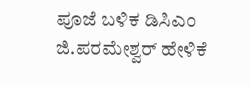ಪೂಜೆ ಬಳಿಕ ಡಿಸಿಎಂ ಜಿ.ಪರಮೇಶ್ವರ್ ಹೇಳಿಕೆ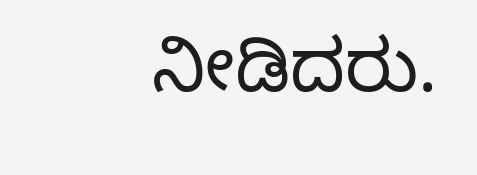ನೀಡಿದರು.